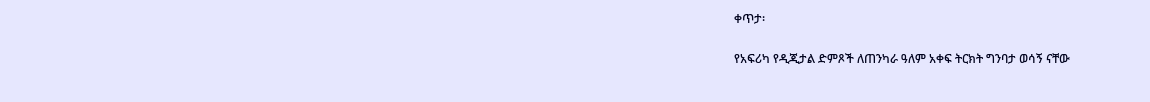ቀጥታ፡

የአፍሪካ የዲጂታል ድምጾች ለጠንካራ ዓለም አቀፍ ትርክት ግንባታ ወሳኝ ናቸው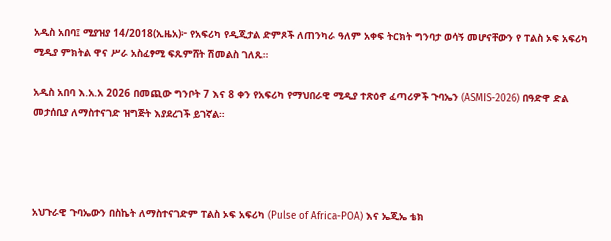አዲስ አበባ፤ ሚያዝያ 14/2018(ኢዜአ)፦ የአፍሪካ የዲጂታል ድምጾች ለጠንካራ ዓለም አቀፍ ትርክት ግንባታ ወሳኝ መሆናቸውን የ ፐልስ ኦፍ አፍሪካ ሚዲያ ምክትል ዋና ሥራ አስፈፃሚ ፍጹምሸት ሽመልስ ገለጹ።

አዲስ አበባ እ.አ.አ 2026 በመጪው ግንቦት 7 እና 8 ቀን የአፍሪካ የማህበራዊ ሚዲያ ተጽዕኖ ፈጣሪዎች ጉባኤን (ASMIS-2026) በዓድዋ ድል መታሰቢያ ለማስተናገድ ዝግጅት እያደረገች ይገኛል።




አህጉራዊ ጉባኤውን በስኬት ለማስተናገድም ፐልስ ኦፍ አፍሪካ (Pulse of Africa-POA) እና ኤጂኤ ቴክ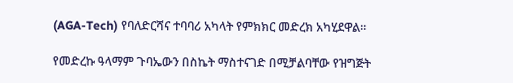(AGA-Tech) የባለድርሻና ተባባሪ አካላት የምክክር መድረክ አካሂደዋል።

የመድረኩ ዓላማም ጉባኤውን በስኬት ማስተናገድ በሚቻልባቸው የዝግጅት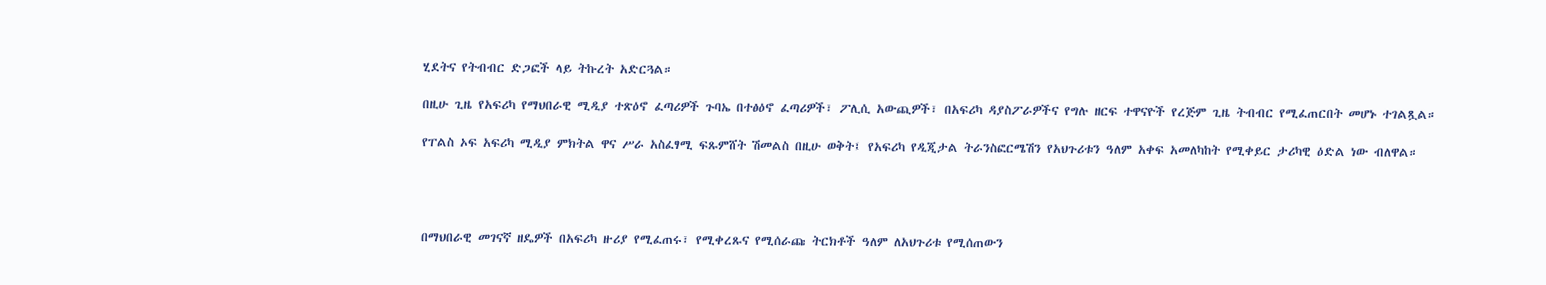ሂደትና የትብብር ድጋፎች ላይ ትኩረት አድርጓል።

በዚሁ ጊዜ የአፍሪካ የማህበራዊ ሚዲያ ተጽዕኖ ፈጣሪዎች ጉባኤ በተፅዕኖ ፈጣሪዎች፣ ፖሊሲ አውጪዎች፣ በአፍሪካ ዳያስፖራዎችና የግሉ ዘርፍ ተዋናዮች የረጅም ጊዜ ትብብር የሚፈጠርበት መሆኑ ተገልጿል።

የፐልስ ኦፍ አፍሪካ ሚዲያ ምክትል ዋና ሥራ አስፈፃሚ ፍጹምሸት ሽመልስ በዚሁ ወቅት፤ የአፍሪካ የዲጂታል ትራንስፎርሜሽን የአህጉሪቱን ዓለም አቀፍ አመለካከት የሚቀይር ታሪካዊ ዕድል ነው ብለዋል።




በማህበራዊ መገናኛ ዘዴዎች በአፍሪካ ዙሪያ የሚፈጠሩ፣ የሚቀረጹና የሚሰራጩ ትርክቶች ዓለም ለአህጉሪቱ የሚሰጠውን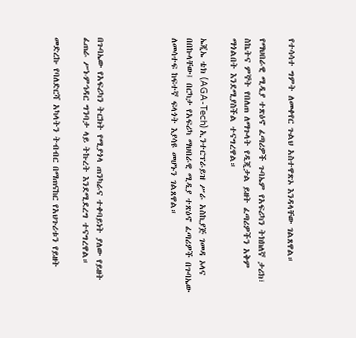የተሳሳተ ግምት ለመቀየር ጉልህ አስተዋጽኦ እንዳላቸው ገልጸዋል።

የማህበራዊ ሚዲያ ተጽዕኖ ፈጣሪዎች ጉባኤም የአፍሪካን ትክክለኛ ታሪክ፣ ስኬትና ምኞት የበለጠ ለማጉላት የዲጂታል ይዘት ፈጣሪዎችን አቅም ማጎልበት እንደሚያስችል ተናግረዋል።

ኤጂኤ ቴክ (AGA-Tech) ኢንተርፕራይዝ ሥራ አስኪያጅ ገመዳ ኦላና በበኩላቸው፤ በርካታ የአፍሪካ ማህበራዊ ሚዲያ ተጽዕኖ ፈጣሪዎች በጉባኤው ለመሳተፍ ከፍተኛ ፍላጎት እያሳዩ መሆኑን ገልጸዋል።




በጉባኤው የአፍሪካን ትርክት የሚያጎላ ጠንካራና ተቀባይነት ያለው የይዘት ፈጠራ ሥነ-ምኅዳር ግንባታ ላይ ትኩረት እንደሚደረግ ተናግረዋል።

መድረኩ የባለድርሻ አካላትን ትብብር በማጠናከር የአህጉሪቱን የይዘት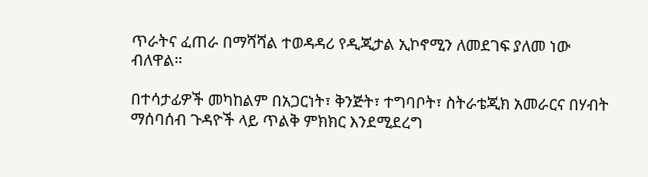ጥራትና ፈጠራ በማሻሻል ተወዳዳሪ የዲጂታል ኢኮኖሚን ለመደገፍ ያለመ ነው ብለዋል።

በተሳታፊዎች መካከልም በአጋርነት፣ ቅንጅት፣ ተግባቦት፣ ስትራቴጂክ አመራርና በሃብት ማሰባሰብ ጉዳዮች ላይ ጥልቅ ምክክር እንደሚደረግ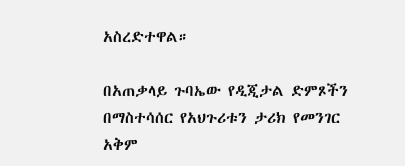አስረድተዋል።

በአጠቃላይ ጉባኤው የዲጂታል ድምጾችን በማስተሳሰር የአህጉሪቱን ታሪክ የመንገር አቅም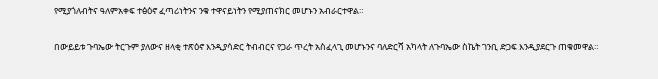የሚያጎለብትና ዓለምአቀፍ ተፅዕኖ ፈጣሪነትንና ንቁ ተዋናይነትን የሚያጠናክር መሆኑን አብራርተዋል።

በውይይቱ ጉባኤው ትርጉም ያለውና ዘላቂ ተጽዕኖ እንዲያሳድር ትብብርና የጋራ ጥረት አስፈላጊ መሆኑንና ባለድርሻ አካላት ለጉባኤው ስኬት ገንቢ ድጋፍ እንዲያደርጉ ጠቁመዋል።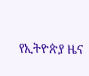የኢትዮጵያ ዜና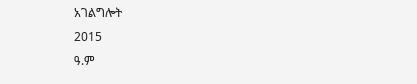አገልግሎት
2015
ዓ.ም